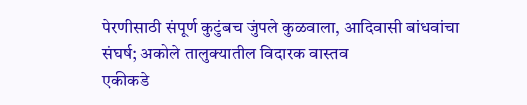पेरणीसाठी संपूर्ण कुटुंबच जुंपले कुळवाला, आदिवासी बांधवांचा संघर्ष; अकोले तालुक्यातील विदारक वास्तव
एकीकडे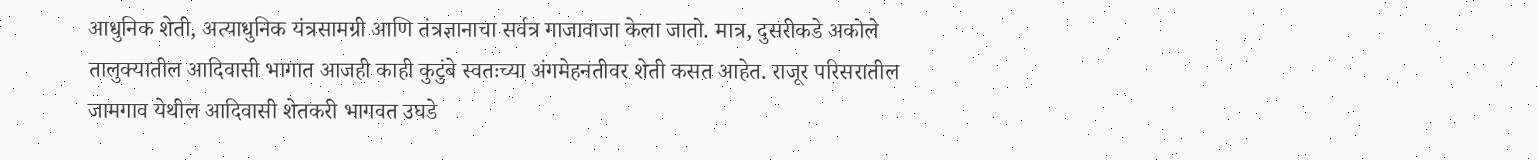आधुनिक शेती, अत्याधुनिक यंत्रसामग्री आणि तंत्रज्ञानाचा सर्वत्र गाजावाजा केला जातो. मात्र, दुसरीकडे अकोले तालुक्यातील आदिवासी भागात आजही काही कुटुंबे स्वतःच्या अंगमेहनतीवर शेती कसत आहेत. राजूर परिसरातील जामगाव येथील आदिवासी शेतकरी भागवत उघडे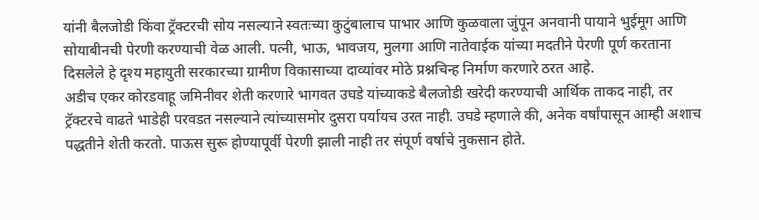यांनी बैलजोडी किंवा ट्रॅक्टरची सोय नसल्याने स्वतःच्या कुटुंबालाच पाभार आणि कुळवाला जुंपून अनवानी पायाने भुईमूग आणि सोयाबीनची पेरणी करण्याची वेळ आली. पत्नी, भाऊ, भावजय, मुलगा आणि नातेवाईक यांच्या मदतीने पेरणी पूर्ण करताना दिसलेले हे दृश्य महायुती सरकारच्या ग्रामीण विकासाच्या दाव्यांवर मोठे प्रश्नचिन्ह निर्माण करणारे ठरत आहे.
अडीच एकर कोरडवाहू जमिनीवर शेती करणारे भागवत उघडे यांच्याकडे बैलजोडी खरेदी करण्याची आर्थिक ताकद नाही, तर ट्रॅक्टरचे वाढते भाडेही परवडत नसल्याने त्यांच्यासमोर दुसरा पर्यायच उरत नाही. उघडे म्हणाले की, अनेक वर्षांपासून आम्ही अशाच पद्धतीने शेती करतो. पाऊस सुरू होण्यापूर्वी पेरणी झाली नाही तर संपूर्ण वर्षाचे नुकसान होते.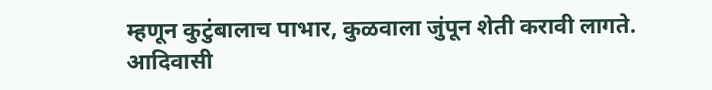म्हणून कुटुंबालाच पाभार, कुळवाला जुंपून शेती करावी लागते. आदिवासी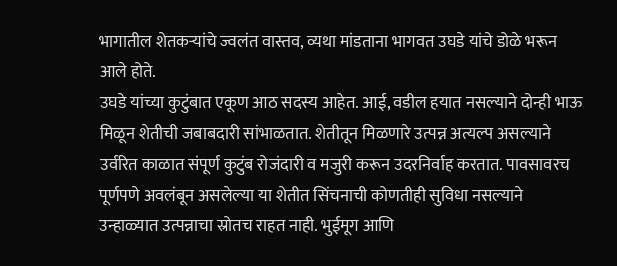भागातील शेतकऱ्यांचे ज्वलंत वास्तव, व्यथा मांडताना भागवत उघडे यांचे डोळे भरून आले होते.
उघडे यांच्या कुटुंबात एकूण आठ सदस्य आहेत. आई, वडील हयात नसल्याने दोन्ही भाऊ मिळून शेतीची जबाबदारी सांभाळतात. शेतीतून मिळणारे उत्पन्न अत्यल्प असल्याने उर्वरित काळात संपूर्ण कुटुंब रोजंदारी व मजुरी करून उदरनिर्वाह करतात. पावसावरच पूर्णपणे अवलंबून असलेल्या या शेतीत सिंचनाची कोणतीही सुविधा नसल्याने उन्हाळ्यात उत्पन्नाचा स्रोतच राहत नाही. भुईमूग आणि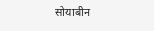सोयाबीन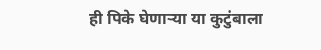ही पिके घेणाऱ्या या कुटुंबाला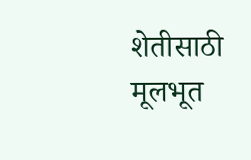शेतीसाठी मूलभूत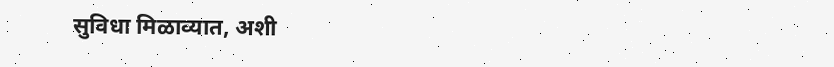सुविधा मिळाव्यात, अशी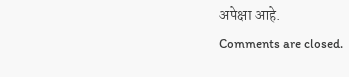अपेक्षा आहे.
Comments are closed.